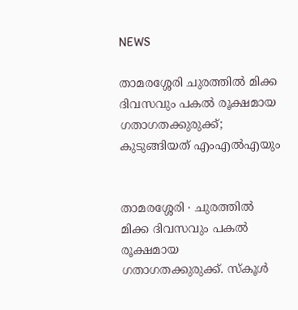NEWS

താമരശ്ശേരി ചുരത്തിൽ മിക്ക ദിവസവും പകൽ രൂക്ഷമായ ഗതാഗതക്കുരുക്ക്; കുടുങ്ങിയത് എംഎൽഎയും


താമരശ്ശേരി ∙ ചുരത്തിൽ മിക്ക ദിവസവും പകൽ രൂക്ഷമായ ഗതാഗതക്കുരുക്ക്. സ്കൂൾ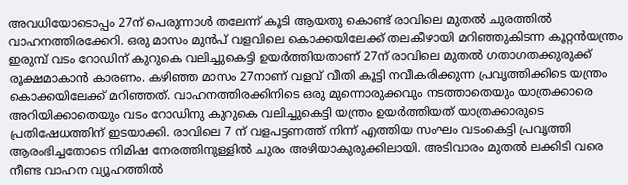അവധിയോടൊപ്പം 27ന് പെരുന്നാൾ തലേന്ന് കൂടി ആയതു കൊണ്ട് രാവിലെ മുതൽ ചുരത്തിൽ വാഹനത്തിരക്കേറി. ഒരു മാസം മുൻപ് വളവിലെ കൊക്കയിലേക്ക് തലകീഴായി മറിഞ്ഞുകിടന്ന കൂറ്റൻയന്ത്രം ഇരുമ്പ് വടം റോഡിന് കുറുകെ വലിച്ചുകെട്ടി ഉയർത്തിയതാണ് 27ന് രാവിലെ മുതൽ ഗതാഗതക്കുരുക്ക് രൂക്ഷമാകാൻ കാരണം. കഴിഞ്ഞ മാസം 27നാണ് വളവ് വീതി കൂട്ടി നവീകരിക്കുന്ന പ്രവൃത്തിക്കിടെ യന്ത്രം കൊക്കയിലേക്ക് മറിഞ്ഞത്. വാഹനത്തിരക്കിനിടെ ഒരു മുന്നൊരുക്കവും നടത്താതെയും യാത്രക്കാരെ അറിയിക്കാതെയും വടം റോഡിനു കുറുകെ വലിച്ചുകെട്ടി യന്ത്രം ഉയർത്തിയത് യാത്രക്കാരുടെ പ്രതിഷേധത്തിന് ഇടയാക്കി. രാവിലെ 7 ന് വളപട്ടണത്ത് നിന്ന് എത്തിയ സംഘം വടംകെട്ടി പ്രവൃത്തി ആരംഭിച്ചതോടെ നിമിഷ നേരത്തിനുള്ളിൽ ചുരം അഴിയാകുരുക്കിലായി. അടിവാരം മുതൽ ലക്കിടി വരെ നീണ്ട വാഹന വ്യൂഹത്തിൽ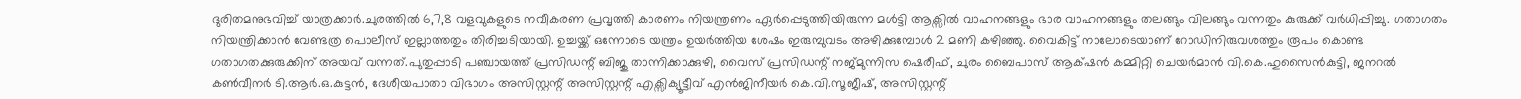ദുരിതമനുഭവിച്ച് യാത്രക്കാർ.ചുരത്തിൽ 6,7,8 വളവുകളുടെ നവീകരണ പ്രവൃത്തി കാരണം നിയന്ത്രണം ഏർപ്പെടുത്തിയിരുന്ന മൾട്ടി ആക്സിൽ വാഹനങ്ങളും ഭാര വാഹനങ്ങളും തലങ്ങും വിലങ്ങും വന്നതും കുരുക്ക് വർധിപ്പിച്ചു. ഗതാഗതം നിയന്ത്രിക്കാൻ വേണ്ടത്ര പൊലീസ് ഇല്ലാത്തതും തിരിച്ചടിയായി. ഉച്ചയ്ക്ക് ഒന്നോടെ യന്ത്രം ഉയർത്തിയ ശേഷം ഇരുമ്പുവടം അഴിക്കുമ്പോൾ 2 മണി കഴിഞ്ഞു. വൈകിട്ട് നാലോടെയാണ് റോഡിനിരുവശത്തും രൂപം കൊണ്ട ഗതാഗതക്കുരുക്കിന് അയവ് വന്നത്.പുതുപ്പാടി പഞ്ചായത്ത് പ്രസിഡന്റ് ബിജു താന്നിക്കാക്കുഴി, വൈസ് പ്രസിഡന്റ് നജ്മുന്നിസ ഷെരീഫ്, ചുരം ബൈപാസ് ആക്‌ഷൻ കമ്മിറ്റി ചെയർമാൻ വി.കെ.ഹുസൈൻകുട്ടി, ജനറൽ കൺവീനർ ടി.ആർ.ഒ.കുട്ടൻ, ദേശീയപാതാ വിഭാഗം അസിസ്റ്റന്റ് അസിസ്റ്റന്റ് എക്സിക്യൂട്ടീവ് എൻജിനീയർ കെ.വി.സൂജീഷ്, അസിസ്റ്റന്റ്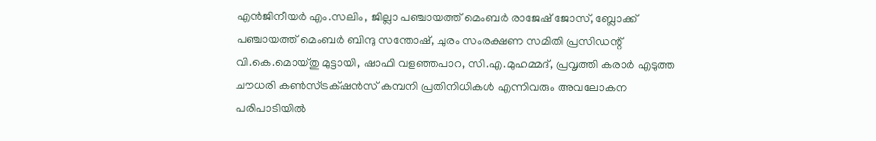എൻജിനീയർ എം.സലിം, ജില്ലാ പഞ്ചായത്ത് മെംബർ രാജേഷ് ജോസ്, ബ്ലോക്ക് പഞ്ചായത്ത് മെംബർ ബിന്ദു സന്തോഷ്, ചുരം സംരക്ഷണ സമിതി പ്രസിഡന്റ് വി.കെ.മൊയ്തു മുട്ടായി, ഷാഫി വളഞ്ഞപാറ, സി.എ.മുഹമ്മദ്, പ്രവൃത്തി കരാർ എടുത്ത ചൗധരി കൺസ്ട്രക്‌ഷൻസ് കമ്പനി പ്രതിനിധികൾ എന്നിവരും അവലോകന പരിപാടിയിൽ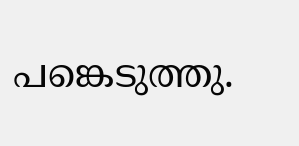പങ്കെടുത്തു.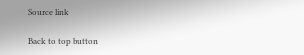Source link

Back to top button